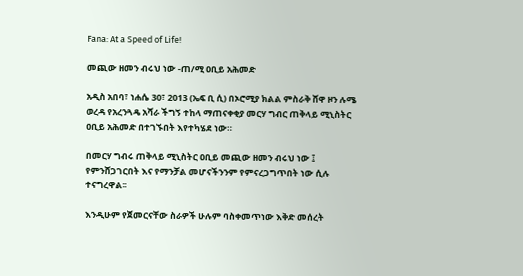Fana: At a Speed of Life!

መጪው ዘመን ብሩህ ነው -ጠ/ሚ ዐቢይ አሕመድ

አዲስ አበባ፣ ነሐሴ 30፣ 2013 (ኤፍ ቢ ሲ) በኦሮሚያ ክልል ምስራቅ ሸዋ ዞን ሉሜ ወረዳ የአረንጓዴ አሻራ ችግኝ ተከላ ማጠናቀቂያ መርሃ ግብር ጠቅላይ ሚኒስትር ዐቢይ አሕመድ በተገኙበት እየተካሄደ ነው።

በመርሃ ግብሩ ጠቅላይ ሚኒስትር ዐቢይ መጪው ዘመን ብሩህ ነው ፤ የምንሸጋገርበት እና የማንቻል መሆናችንንም የምናረጋግጥበት ነው ሲሉ ተናግረዋል፡፡

እንዲሁም የጀመርናቸው ስራዎች ሁሉም ባስቀመጥነው እቅድ መሰረት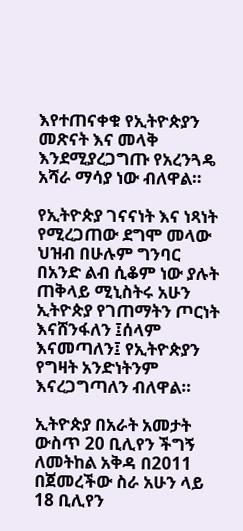እየተጠናቀቁ የኢትዮጵያን መጽናት እና መላቅ እንደሚያረጋግጡ የአረንጓዴ አሻራ ማሳያ ነው ብለዋል።

የኢትዮጵያ ገናናነት እና ነጻነት የሚረጋጠው ደግሞ መላው ህዝብ በሁሉም ግንባር በአንድ ልብ ሲቆም ነው ያሉት ጠቅላይ ሚኒስትሩ አሁን ኢትዮጵያ የገጠማትን ጦርነት እናሸንፋለን ፤ሰላም እናመጣለን፤ የኢትዮጵያን የግዛት አንድነትንም እናረጋግጣለን ብለዋል።

ኢትዮጵያ በአራት አመታት ውስጥ 20 ቢሊየን ችግኝ ለመትከል አቅዳ በ2011 በጀመረችው ስራ አሁን ላይ 18 ቢሊየን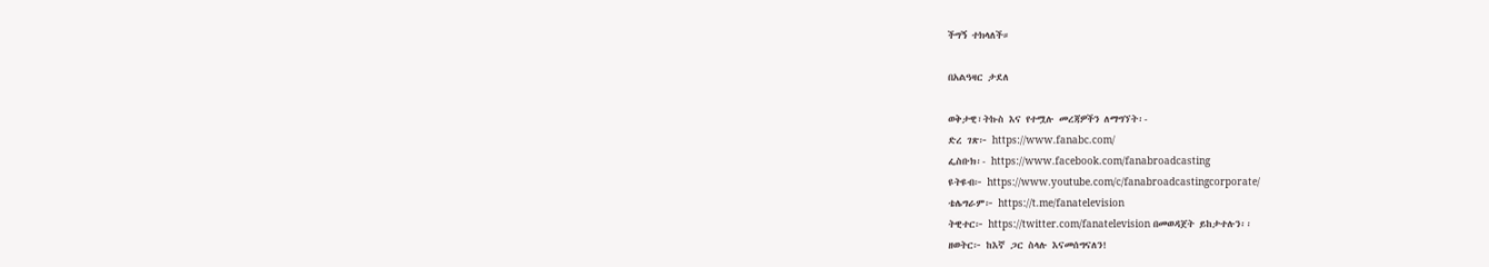ችግኝ ተክላለች።

በአልዓዛር ታደለ

ወቅታዊ፣ትኩስ እና የተሟሉ መረጃዎችን ለማግኘት፡-
ድረ ገጽ፦ https://www.fanabc.com/
ፌስቡክ፡- https://www.facebook.com/fanabroadcasting
ዩትዩብ፦ https://www.youtube.com/c/fanabroadcastingcorporate/
ቴሌግራም፦ https://t.me/fanatelevision
ትዊተር፦ https://twitter.com/fanatelevision በመወዳጀት ይከታተሉን፡፡
ዘወትር፦ ከእኛ ጋር ስላሉ እናመሰግናለን!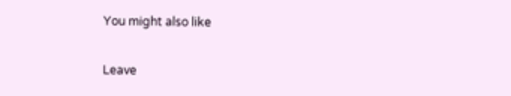You might also like

Leave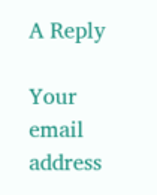A Reply

Your email address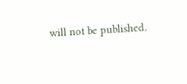will not be published.